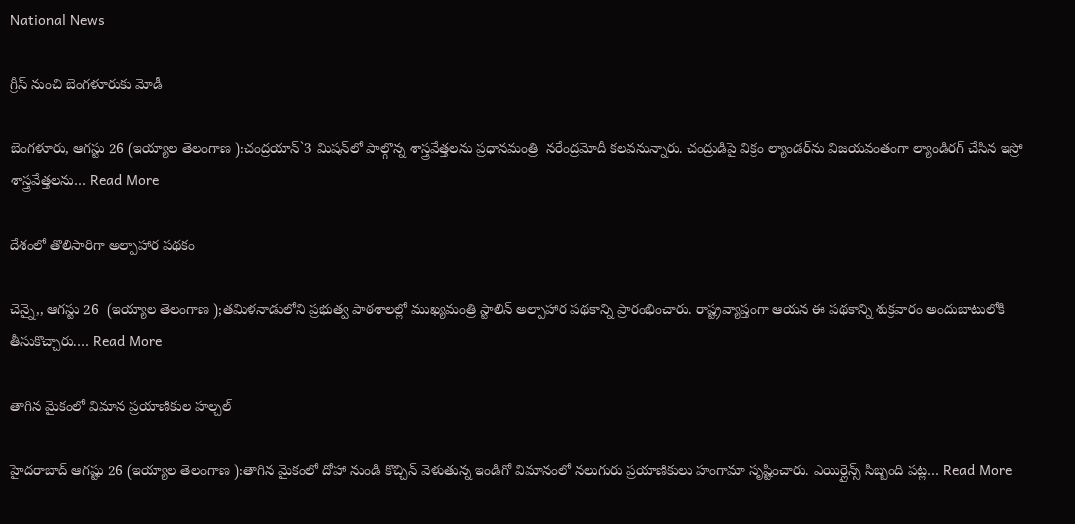National News

గ్రీస్‌ నుంచి బెంగళూరుకు మోడీ

బెంగళూరు, ఆగస్టు 26 (ఇయ్యాల తెలంగాణ ):చంద్రయాన్‌`3 మిషన్‌లో పాల్గొన్న శాస్త్రవేత్తలను ప్రధానమంత్రి  నరేంద్రమోదీ కలవనున్నారు. చంద్రుడిపై విక్రం ల్యాండర్‌ను విజయవంతంగా ల్యాండిరగ్‌ చేసిన ఇస్రో శాస్త్రవేత్తలను… Read More

దేశంలో తొలిసారిగా అల్పాహార పథకం

చెన్నై,, ఆగస్టు 26  (ఇయ్యాల తెలంగాణ );తమిళనాడులోని ప్రభుత్వ పాఠశాలల్లో ముఖ్యమంత్రి స్టాలిన్‌ అల్పాహార పథకాన్ని ప్రారంభించారు. రాష్ట్రవ్యాప్తంగా ఆయన ఈ పథకాన్ని శుక్రవారం అందుబాటులోకి తీసుకొచ్చారు.… Read More

తాగిన మైకంలో విమాన ప్రయాణికుల హల్చల్‌

హైదరాబాద్‌ ఆగష్టు 26 (ఇయ్యాల తెలంగాణ ):తాగిన మైకంలో దోహా నుండి కొచ్చిన్‌ వెళుతున్న ఇండిగో విమానంలో నలుగురు ప్రయాణికులు హంగామా సృష్టించారు. ఎయిర్లైన్స్‌ సిబ్బంది పట్ల… Read More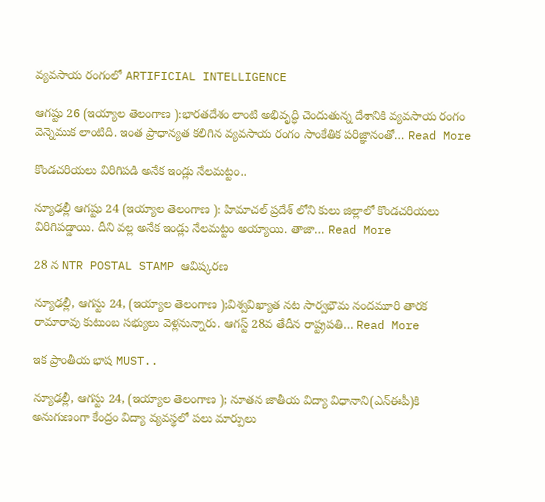వ్యవసాయ రంగంలో ARTIFICIAL INTELLIGENCE

ఆగష్టు 26 (ఇయ్యాల తెలంగాణ ):భారతదేశం లాంటి అభివృద్ధి చెందుతున్న దేశానికి వ్యవసాయ రంగం వెన్నెముక లాంటిది. ఇంత ప్రాధాన్యత కలిగిన వ్యవసాయ రంగం సాంకేతిక పరిజ్ఞానంతో… Read More

కొండచరియలు విరిగిపడి అనేక ఇండ్లు నేలమట్టం..

న్యూఢల్లీ ఆగష్టు 24 (ఇయ్యాల తెలంగాణ ): హిమాచల్‌ ప్రదేశ్‌ లోని కులు జిల్లాలో కొండచరియలు విరిగిపడ్డాయి. దీని వల్ల అనేక ఇండ్లు నేలమట్టం అయ్యాయి. తాజా… Read More

28 న NTR POSTAL STAMP ఆవిష్కరణ

న్యూఢల్లీ, ఆగస్టు 24, (ఇయ్యాల తెలంగాణ );విశ్వవిఖ్యాత నట సార్వభౌమ నందమూరి తారక రామారావు కుటుంబ సభ్యులు వెళ్లనున్నారు. ఆగస్ట్‌ 28వ తేదీన రాష్ట్రపతి… Read More

ఇక ప్రాంతీయ భాష MUST..

న్యూఢల్లీ, ఆగస్టు 24, (ఇయ్యాల తెలంగాణ ); నూతన జాతీయ విద్యా విధానాని(ఎన్‌ఈపీ)కి అనుగుణంగా కేంద్రం విద్యా వ్యవస్థలో పలు మార్పులు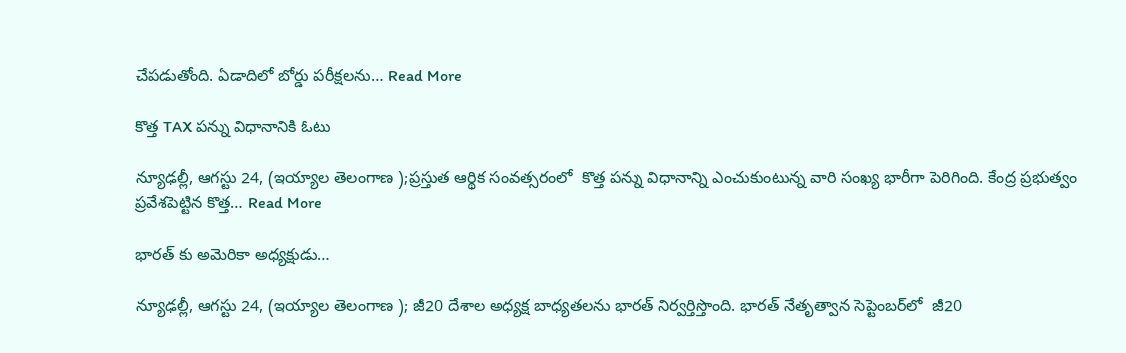చేపడుతోంది. ఏడాదిలో బోర్డు పరీక్షలను… Read More

కొత్త TAX పన్ను విధానానికి ఓటు

న్యూఢల్లీ, ఆగస్టు 24, (ఇయ్యాల తెలంగాణ );ప్రస్తుత ఆర్థిక సంవత్సరంలో  కొత్త పన్ను విధానాన్ని ఎంచుకుంటున్న వారి సంఖ్య భారీగా పెరిగింది. కేంద్ర ప్రభుత్వం ప్రవేశపెట్టిన కొత్త… Read More

భారత్‌ కు అమెరికా అధ్యక్షుడు…

న్యూఢల్లీ, ఆగస్టు 24, (ఇయ్యాల తెలంగాణ ); జీ20 దేశాల అధ్యక్ష బాధ్యతలను భారత్‌ నిర్వర్తిస్తొంది. భారత్‌ నేతృత్వాన సెప్టెంబర్‌లో  జీ20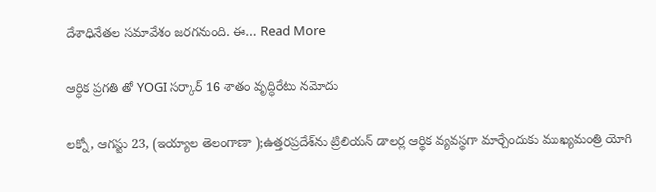దేశాధినేతల సమావేశం జరగనుంది. ఈ… Read More

ఆర్ధిక ప్రగతి తో YOGI సర్కార్‌ 16 శాతం వృద్ధిరేటు నమోదు

లక్నో, ఆగస్టు 23, (ఇయ్యాల తెలంగాణా );ఉత్తరప్రదేశ్‌ను ట్రిలియన్‌ డాలర్ల ఆర్థిక వ్యవస్థగా మార్చేందుకు ముఖ్యమంత్రి యోగి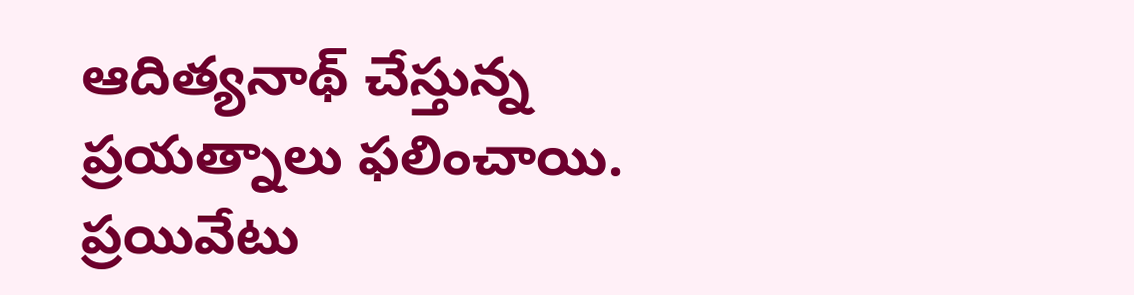ఆదిత్యనాథ్‌ చేస్తున్న ప్రయత్నాలు ఫలించాయి. ప్రయివేటు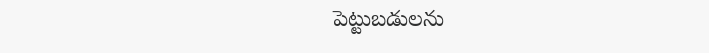పెట్టుబడులను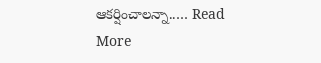ఆకర్షించాలన్నా..… Read More